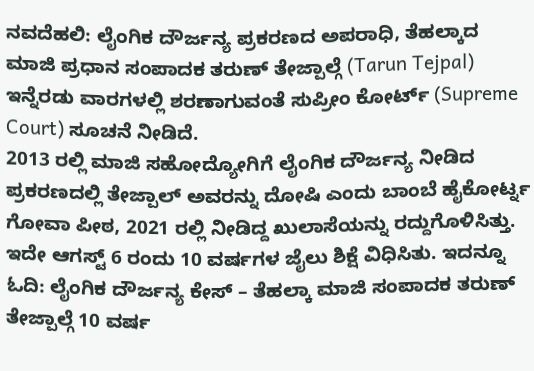ನವದೆಹಲಿ: ಲೈಂಗಿಕ ದೌರ್ಜನ್ಯ ಪ್ರಕರಣದ ಅಪರಾಧಿ, ತೆಹಲ್ಕಾದ ಮಾಜಿ ಪ್ರಧಾನ ಸಂಪಾದಕ ತರುಣ್ ತೇಜ್ಪಾಲ್ಗೆ (Tarun Tejpal) ಇನ್ನೆರಡು ವಾರಗಳಲ್ಲಿ ಶರಣಾಗುವಂತೆ ಸುಪ್ರೀಂ ಕೋರ್ಟ್ (Supreme Court) ಸೂಚನೆ ನೀಡಿದೆ.
2013 ರಲ್ಲಿ ಮಾಜಿ ಸಹೋದ್ಯೋಗಿಗೆ ಲೈಂಗಿಕ ದೌರ್ಜನ್ಯ ನೀಡಿದ ಪ್ರಕರಣದಲ್ಲಿ ತೇಜ್ಪಾಲ್ ಅವರನ್ನು ದೋಷಿ ಎಂದು ಬಾಂಬೆ ಹೈಕೋರ್ಟ್ನ ಗೋವಾ ಪೀಠ, 2021 ರಲ್ಲಿ ನೀಡಿದ್ದ ಖುಲಾಸೆಯನ್ನು ರದ್ದುಗೊಳಿಸಿತ್ತು. ಇದೇ ಆಗಸ್ಟ್ 6 ರಂದು 10 ವರ್ಷಗಳ ಜೈಲು ಶಿಕ್ಷೆ ವಿಧಿಸಿತು. ಇದನ್ನೂ ಓದಿ: ಲೈಂಗಿಕ ದೌರ್ಜನ್ಯ ಕೇಸ್ – ತೆಹಲ್ಕಾ ಮಾಜಿ ಸಂಪಾದಕ ತರುಣ್ ತೇಜ್ಪಾಲ್ಗೆ 10 ವರ್ಷ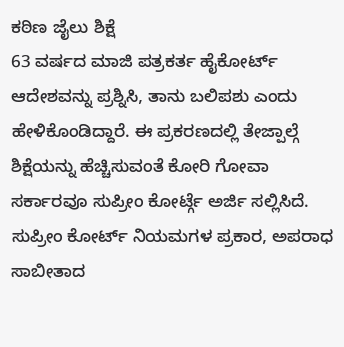ಕಠಿಣ ಜೈಲು ಶಿಕ್ಷೆ
63 ವರ್ಷದ ಮಾಜಿ ಪತ್ರಕರ್ತ ಹೈಕೋರ್ಟ್ ಆದೇಶವನ್ನು ಪ್ರಶ್ನಿಸಿ, ತಾನು ಬಲಿಪಶು ಎಂದು ಹೇಳಿಕೊಂಡಿದ್ದಾರೆ. ಈ ಪ್ರಕರಣದಲ್ಲಿ ತೇಜ್ಪಾಲ್ಗೆ ಶಿಕ್ಷೆಯನ್ನು ಹೆಚ್ಚಿಸುವಂತೆ ಕೋರಿ ಗೋವಾ ಸರ್ಕಾರವೂ ಸುಪ್ರೀಂ ಕೋರ್ಟ್ಗೆ ಅರ್ಜಿ ಸಲ್ಲಿಸಿದೆ.
ಸುಪ್ರೀಂ ಕೋರ್ಟ್ ನಿಯಮಗಳ ಪ್ರಕಾರ, ಅಪರಾಧ ಸಾಬೀತಾದ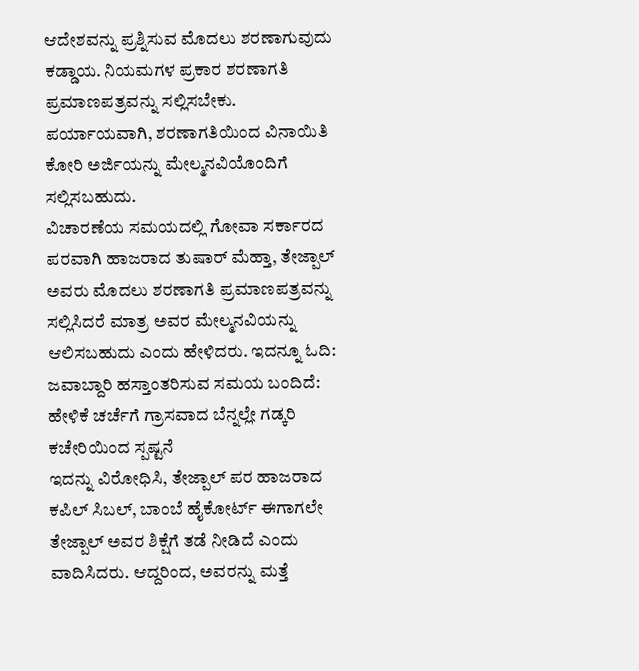ಆದೇಶವನ್ನು ಪ್ರಶ್ನಿಸುವ ಮೊದಲು ಶರಣಾಗುವುದು ಕಡ್ಡಾಯ. ನಿಯಮಗಳ ಪ್ರಕಾರ ಶರಣಾಗತಿ ಪ್ರಮಾಣಪತ್ರವನ್ನು ಸಲ್ಲಿಸಬೇಕು. ಪರ್ಯಾಯವಾಗಿ, ಶರಣಾಗತಿಯಿಂದ ವಿನಾಯಿತಿ ಕೋರಿ ಅರ್ಜಿಯನ್ನು ಮೇಲ್ಮನವಿಯೊಂದಿಗೆ ಸಲ್ಲಿಸಬಹುದು.
ವಿಚಾರಣೆಯ ಸಮಯದಲ್ಲಿ ಗೋವಾ ಸರ್ಕಾರದ ಪರವಾಗಿ ಹಾಜರಾದ ತುಷಾರ್ ಮೆಹ್ತಾ, ತೇಜ್ಪಾಲ್ ಅವರು ಮೊದಲು ಶರಣಾಗತಿ ಪ್ರಮಾಣಪತ್ರವನ್ನು ಸಲ್ಲಿಸಿದರೆ ಮಾತ್ರ ಅವರ ಮೇಲ್ಮನವಿಯನ್ನು ಆಲಿಸಬಹುದು ಎಂದು ಹೇಳಿದರು. ಇದನ್ನೂ ಓದಿ: ಜವಾಬ್ದಾರಿ ಹಸ್ತಾಂತರಿಸುವ ಸಮಯ ಬಂದಿದೆ: ಹೇಳಿಕೆ ಚರ್ಚೆಗೆ ಗ್ರಾಸವಾದ ಬೆನ್ನಲ್ಲೇ ಗಡ್ಕರಿ ಕಚೇರಿಯಿಂದ ಸ್ಪಷ್ಟನೆ
ಇದನ್ನು ವಿರೋಧಿಸಿ, ತೇಜ್ಪಾಲ್ ಪರ ಹಾಜರಾದ ಕಪಿಲ್ ಸಿಬಲ್, ಬಾಂಬೆ ಹೈಕೋರ್ಟ್ ಈಗಾಗಲೇ ತೇಜ್ಪಾಲ್ ಅವರ ಶಿಕ್ಷೆಗೆ ತಡೆ ನೀಡಿದೆ ಎಂದು ವಾದಿಸಿದರು. ಆದ್ದರಿಂದ, ಅವರನ್ನು ಮತ್ತೆ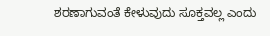ಶರಣಾಗುವಂತೆ ಕೇಳುವುದು ಸೂಕ್ತವಲ್ಲ ಎಂದು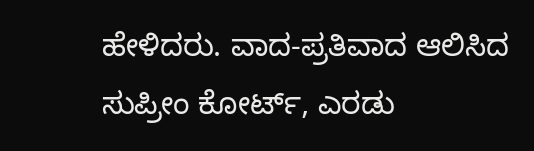ಹೇಳಿದರು. ವಾದ-ಪ್ರತಿವಾದ ಆಲಿಸಿದ ಸುಪ್ರೀಂ ಕೋರ್ಟ್, ಎರಡು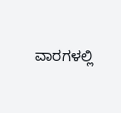ವಾರಗಳಲ್ಲಿ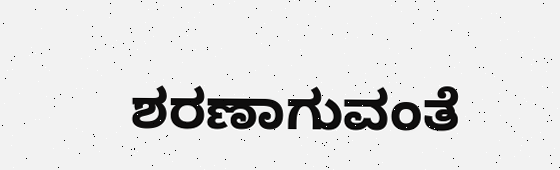ಶರಣಾಗುವಂತೆ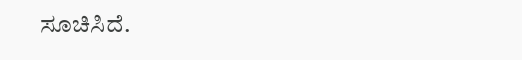ಸೂಚಿಸಿದೆ.